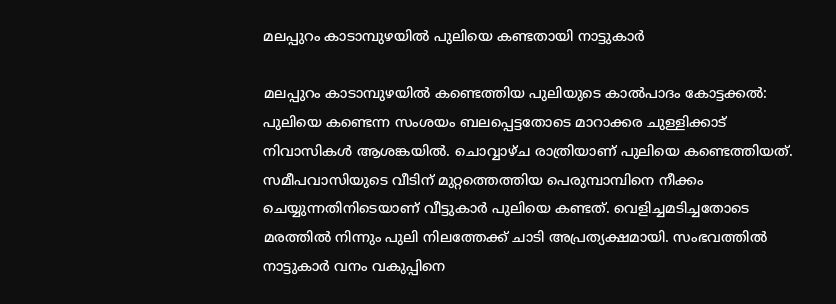മലപ്പുറം കാടാമ്പുഴയിൽ പുലിയെ കണ്ടതായി നാട്ടുകാർ

മലപ്പുറം കാടാമ്പുഴയിൽ കണ്ടെത്തിയ പുലിയുടെ കാൽപാദം കോട്ടക്കൽ: പുലിയെ കണ്ടെന്ന സംശയം ബലപ്പെട്ടതോടെ മാറാക്കര ചുള്ളിക്കാട് നിവാസികൾ ആശങ്കയിൽ. ചൊവ്വാഴ്ച രാത്രിയാണ് പുലിയെ കണ്ടെത്തിയത്. സമീപവാസിയുടെ വീടിന് മുറ്റത്തെത്തിയ പെരുമ്പാമ്പിനെ നീക്കം ചെയ്യുന്നതിനിടെയാണ് വീട്ടുകാർ പുലിയെ കണ്ടത്. വെളിച്ചമടിച്ചതോടെ മരത്തിൽ നിന്നും പുലി നിലത്തേക്ക് ചാടി അപ്രത്യക്ഷമായി. സംഭവത്തിൽ നാട്ടുകാർ വനം വകുപ്പിനെ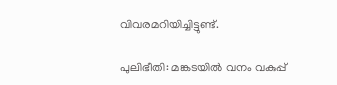വിവരമറിയിച്ചിട്ടുണ്ട്.

പുലിഭീതി: മങ്കടയിൽ വനം വകുപ്പ്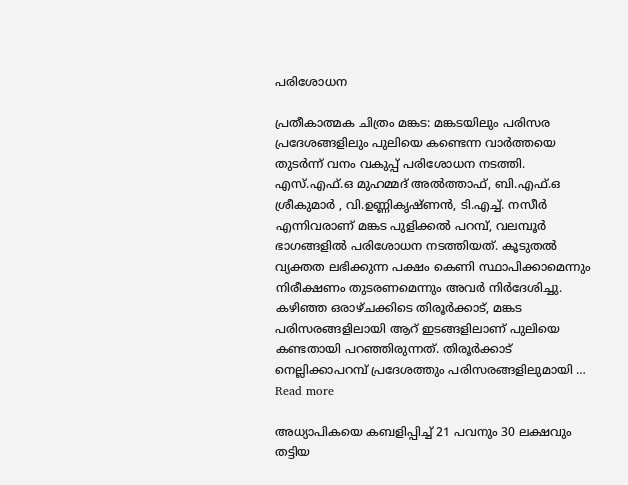പരിശോധന

പ്രതീകാത്മക ചിത്രം മങ്കട: മങ്കടയിലും പരിസര പ്രദേശങ്ങളിലും പുലിയെ കണ്ടെന്ന വാർത്തയെ തുടർന്ന് വനം വകുപ്പ് പരിശോധന നടത്തി. എസ്.എഫ്.ഒ മുഹമ്മദ് അൽത്താഫ്, ബി.എഫ്.ഒ ശ്രീകുമാർ , വി.ഉണ്ണികൃഷ്ണൻ, ടി.എച്ച്. നസീർ എന്നിവരാണ് മങ്കട പുളിക്കൽ പറമ്പ്, വലമ്പൂർ ഭാഗങ്ങളിൽ പരിശോധന നടത്തിയത്. കൂടുതൽ വ്യക്തത ലഭിക്കുന്ന പക്ഷം കെണി സ്ഥാപിക്കാമെന്നും നിരീക്ഷണം തുടരണമെന്നും അവർ നിർദേശിച്ചു. കഴിഞ്ഞ ഒരാഴ്ചക്കിടെ തിരൂർക്കാട്, മങ്കട പരിസരങ്ങളിലായി ആറ് ഇടങ്ങളിലാണ് പുലിയെ കണ്ടതായി പറഞ്ഞിരുന്നത്. തിരൂർക്കാട് നെല്ലിക്കാപറമ്പ് പ്രദേശത്തും പരിസരങ്ങളിലുമായി … Read more

അധ്യാപികയെ കബളിപ്പിച്ച് 21 പവനും 30 ലക്ഷവും തട്ടിയ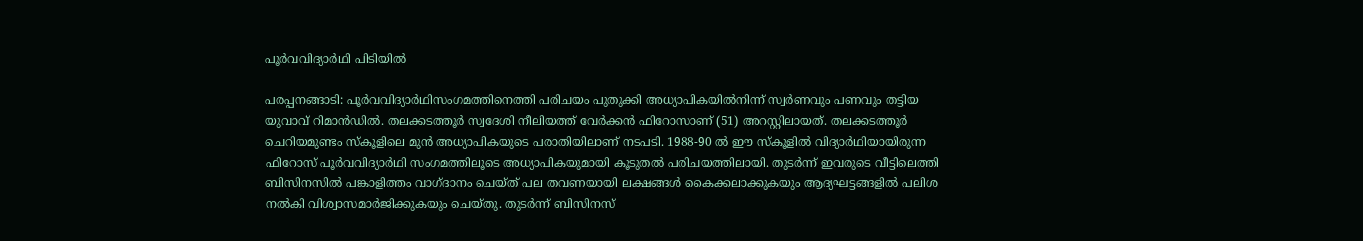പൂർവവിദ്യാർഥി പിടിയിൽ

പരപ്പനങ്ങാടി: പൂർവവിദ്യാർഥിസംഗമത്തിനെത്തി പരിചയം പുതുക്കി അധ്യാപികയിൽനിന്ന് സ്വർണവും പണവും തട്ടിയ യുവാവ് റിമാൻഡിൽ. തലക്കടത്തൂർ സ്വദേശി നീലിയത്ത് വേർക്കൻ ഫിറോസാണ് (51) അറസ്റ്റിലായത്. തലക്കടത്തൂർ ചെറിയമുണ്ടം സ്കൂളിലെ മുൻ അധ്യാപികയുടെ പരാതിയിലാണ് നടപടി. 1988-90 ൽ ഈ സ്കൂളിൽ വിദ്യാർഥിയായിരുന്ന ഫിറോസ് പൂർവവിദ്യാർഥി സംഗമത്തിലൂടെ അധ്യാപികയുമായി കൂടുതൽ പരിചയത്തിലായി. തുടർന്ന് ഇവരുടെ വീട്ടിലെത്തി ബിസിനസിൽ പങ്കാളിത്തം വാഗ്ദാനം ചെയ്ത് പല തവണയായി ലക്ഷങ്ങൾ കൈക്കലാക്കുകയും ആദ്യഘട്ടങ്ങളിൽ പലിശ നൽകി വിശ്വാസമാർജിക്കുകയും ചെയ്തു. തുടർന്ന് ബിസിനസ്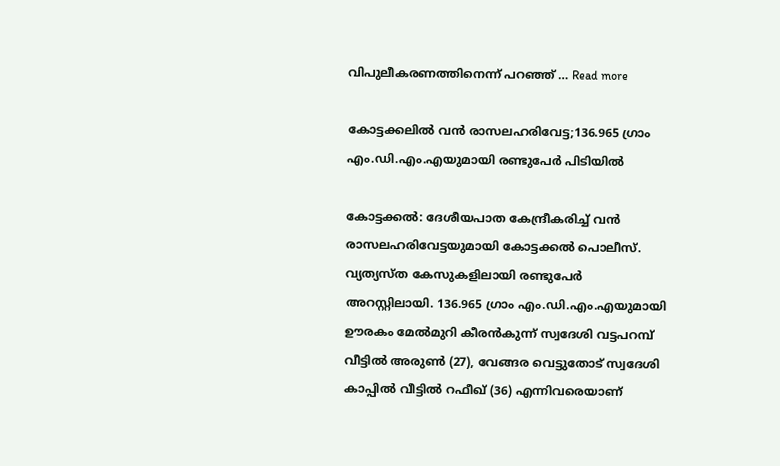വിപുലീകരണത്തിനെന്ന് പറഞ്ഞ് … Read more

കോട്ടക്കലിൽ വൻ രാസലഹരിവേട്ട;136.965 ഗ്രാം എം.ഡി.എം.എയുമായി രണ്ടുപേർ പിടിയിൽ

കോട്ടക്കൽ: ദേശീയപാത കേന്ദ്രീകരിച്ച് വൻ രാസലഹരിവേട്ടയുമായി കോട്ടക്കൽ പൊലീസ്. വ്യത്യസ്ത കേസുകളിലായി രണ്ടുപേർ അറസ്റ്റിലായി. 136.965 ഗ്രാം എം.ഡി.എം.എയുമായി ഊരകം മേൽമുറി കീരൻകുന്ന് സ്വദേശി വട്ടപറമ്പ് വീട്ടിൽ അരുൺ (27), വേങ്ങര വെട്ടുതോട് സ്വദേശി കാപ്പിൽ വീട്ടിൽ റഫീഖ് (36) എന്നിവരെയാണ്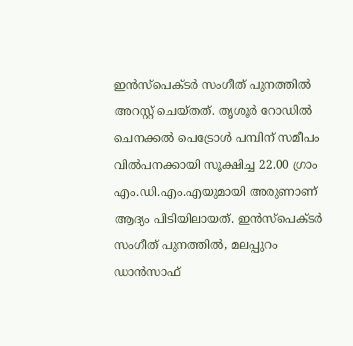ഇൻസ്‌പെക്ടർ സംഗീത് പുനത്തിൽ അറസ്റ്റ് ചെയ്തത്. തൃശൂർ റോഡിൽ ചെനക്കൽ പെട്രോൾ പമ്പിന് സമീപം വിൽപനക്കായി സൂക്ഷിച്ച 22.00 ഗ്രാം എം.ഡി.എം.എയുമായി അരുണാണ് ആദ്യം പിടിയിലായത്. ഇൻസ്പെക്ടർ സംഗീത് പുനത്തിൽ, മലപ്പുറം ഡാൻസാഫ്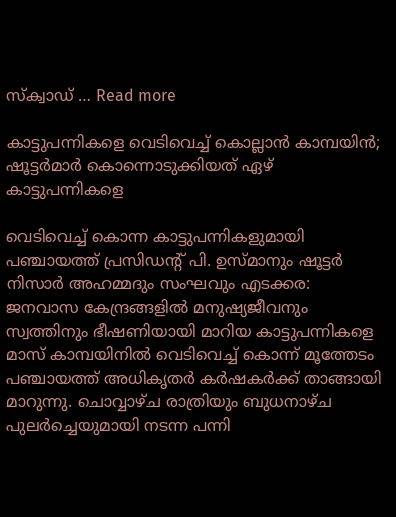സ്ക്വാഡ് … Read more

കാട്ടുപന്നികളെ വെടിവെച്ച് കൊല്ലാൻ കാമ്പയിൻ; ഷൂട്ടര്‍മാര്‍ കൊന്നൊടുക്കിയത് ഏഴ് കാട്ടുപന്നികളെ

വെടിവെച്ച് കൊന്ന കാട്ടുപന്നികളുമായി പഞ്ചായത്ത് പ്രസിഡന്റ് പി. ഉസ്മാനും ഷൂട്ടര്‍ നിസാര്‍ അഹമ്മദും സംഘവും എടക്കര: ജനവാസ കേന്ദ്രങ്ങളില്‍ മനുഷ്യജീവനും സ്വത്തിനും ഭീഷണിയായി മാറിയ കാട്ടുപന്നികളെ മാസ് കാമ്പയിനില്‍ വെടിവെച്ച് കൊന്ന് മൂത്തേടം പഞ്ചായത്ത് അധികൃതര്‍ കര്‍ഷകര്‍ക്ക് താങ്ങായി മാറുന്നു. ചൊവ്വാഴ്ച രാത്രിയും ബുധനാഴ്ച പുലര്‍ച്ചെയുമായി നടന്ന പന്നി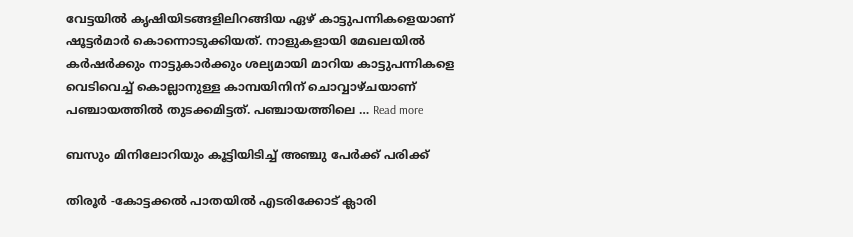വേട്ടയില്‍ കൃഷിയിടങ്ങളിലിറങ്ങിയ ഏഴ് കാട്ടുപന്നികളെയാണ് ഷൂട്ടര്‍മാര്‍ കൊന്നൊടുക്കിയത്. നാളുകളായി മേഖലയില്‍ കര്‍ഷര്‍ക്കും നാട്ടുകാര്‍ക്കും ശല്യമായി മാറിയ കാട്ടുപന്നികളെ വെടിവെച്ച് കൊല്ലാനുള്ള കാമ്പയിനിന് ചൊവ്വാഴ്ചയാണ് പഞ്ചായത്തില്‍ തുടക്കമിട്ടത്. പഞ്ചായത്തിലെ … Read more

ബസും മിനിലോറിയും കൂട്ടിയിടിച്ച് അഞ്ചു പേർക്ക് പരിക്ക്

തിരൂർ -കോട്ടക്കൽ പാതയിൽ എടരിക്കോട് ക്ലാരി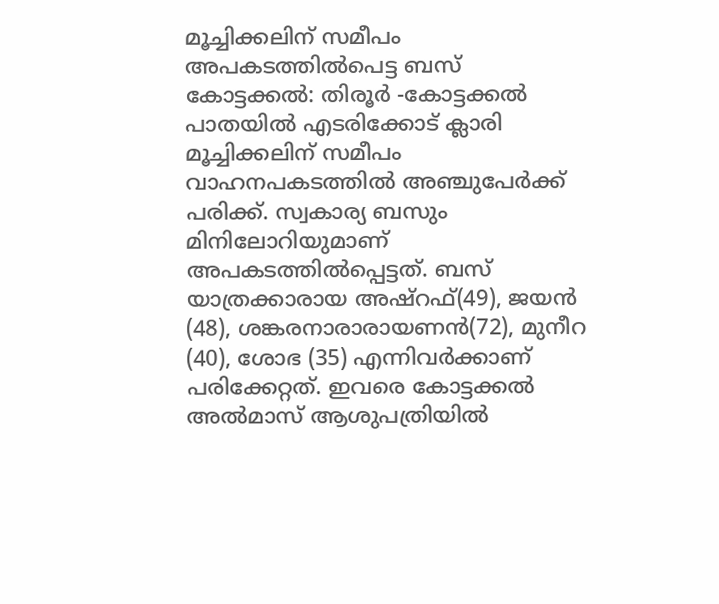മൂച്ചിക്കലിന് സമീപം അപകടത്തിൽപെട്ട ബസ് കോട്ടക്കൽ: തിരൂർ -കോട്ടക്കൽ പാതയിൽ എടരിക്കോട് ക്ലാരി മൂച്ചിക്കലിന് സമീപം വാഹനപകടത്തിൽ അഞ്ചുപേർക്ക് പരിക്ക്. സ്വകാര്യ ബസും മിനിലോറിയുമാണ് അപകടത്തിൽപ്പെട്ടത്. ബസ് യാത്രക്കാരായ അഷ്റഫ്(49), ജയൻ (48), ശങ്കരനാരാരായണൻ(72), മുനീറ (40), ശോഭ (35) എന്നിവർക്കാണ് പരിക്കേറ്റത്. ഇവരെ കോട്ടക്കൽ അൽമാസ് ആശുപത്രിയിൽ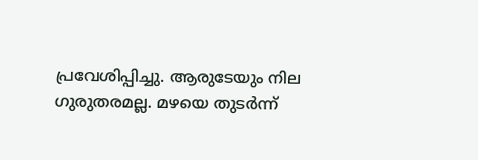പ്രവേശിപ്പിച്ചു. ആരുടേയും നില ഗുരുതരമല്ല. മഴയെ തുടർന്ന്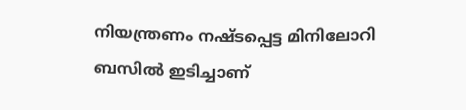നിയന്ത്രണം നഷ്ടപ്പെട്ട മിനിലോറി ബസിൽ ഇടിച്ചാണ്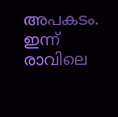അപകടം. ഇന്ന് രാവിലെ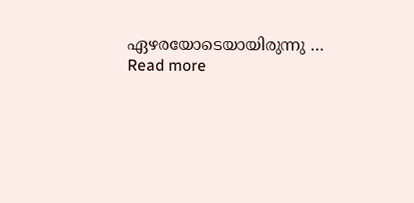ഏഴരയോടെയായിരുന്നു … Read more